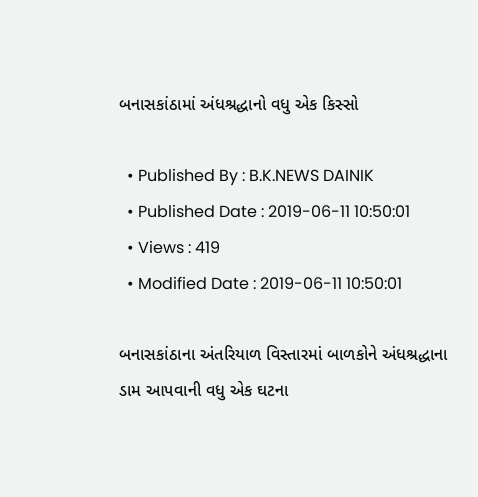બનાસકાંઠામાં અંધશ્રદ્ધાનો વધુ એક કિસ્સો

  • Published By : B.K.NEWS DAINIK
  • Published Date : 2019-06-11 10:50:01
  • Views : 419
  • Modified Date : 2019-06-11 10:50:01

બનાસકાંઠાના અંતરિયાળ વિસ્તારમાં બાળકોને અંધશ્રદ્ધાના ડામ આપવાની વધુ એક ઘટના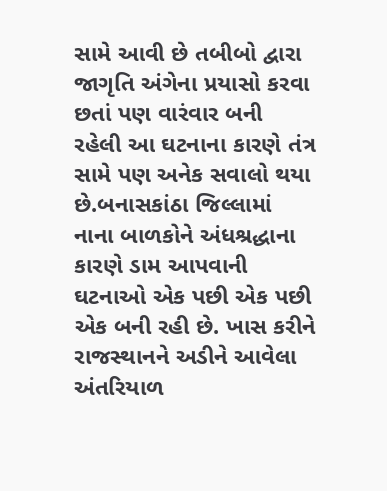સામે આવી છે તબીબો દ્વારા જાગૃતિ અંગેના પ્રયાસો કરવા છતાં પણ વારંવાર બની રહેલી આ ઘટનાના કારણે તંત્ર સામે પણ અનેક સવાલો થયા છે.બનાસકાંઠા જિલ્લામાં નાના બાળકોને અંધશ્રદ્ધાના કારણે ડામ આપવાની ઘટનાઓ એક પછી એક પછી એક બની રહી છે. ખાસ કરીને રાજસ્થાનને અડીને આવેલા અંતરિયાળ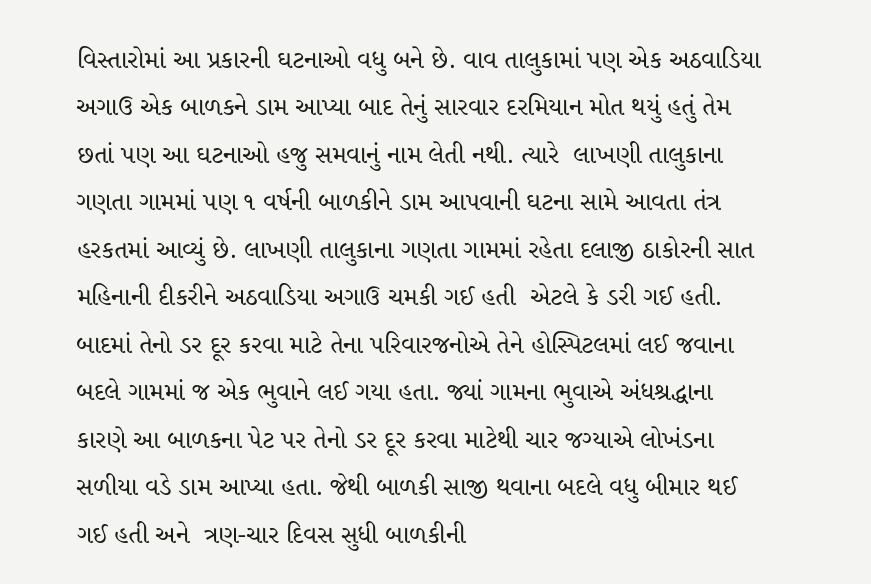વિસ્તારોમાં આ પ્રકારની ઘટનાઓ વધુ બને છે. વાવ તાલુકામાં પણ એક અઠવાડિયા અગાઉ એક બાળકને ડામ આપ્યા બાદ તેનું સારવાર દરમિયાન મોત થયું હતું તેમ છતાં પણ આ ઘટનાઓ હજુ સમવાનું નામ લેતી નથી. ત્યારે  લાખણી તાલુકાના ગણતા ગામમાં પણ ૧ વર્ષની બાળકીને ડામ આપવાની ઘટના સામે આવતા તંત્ર હરકતમાં આવ્યું છે. લાખણી તાલુકાના ગણતા ગામમાં રહેતા દલાજી ઠાકોરની સાત મહિનાની દીકરીને અઠવાડિયા અગાઉ ચમકી ગઈ હતી  એટલે કે ડરી ગઈ હતી. બાદમાં તેનો ડર દૂર કરવા માટે તેના પરિવારજનોએ તેને હોસ્પિટલમાં લઈ જવાના બદલે ગામમાં જ એક ભુવાને લઈ ગયા હતા. જ્યાં ગામના ભુવાએ અંધશ્રદ્ધાના કારણે આ બાળકના પેટ પર તેનો ડર દૂર કરવા માટેથી ચાર જગ્યાએ લોખંડના સળીયા વડે ડામ આપ્યા હતા. જેથી બાળકી સાજી થવાના બદલે વધુ બીમાર થઈ ગઈ હતી અને  ત્રણ-ચાર દિવસ સુધી બાળકીની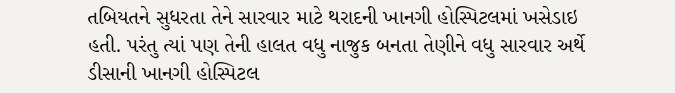તબિયતને સુધરતા તેને સારવાર માટે થરાદની ખાનગી હોસ્પિટલમાં ખસેડાઇ હતી. પરંતુ ત્યાં પણ તેની હાલત વધુ નાજુક બનતા તેણીને વધુ સારવાર અર્થે ડીસાની ખાનગી હોસ્પિટલ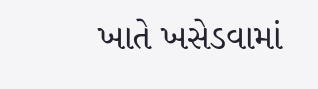ખાતે ખસેડવામાં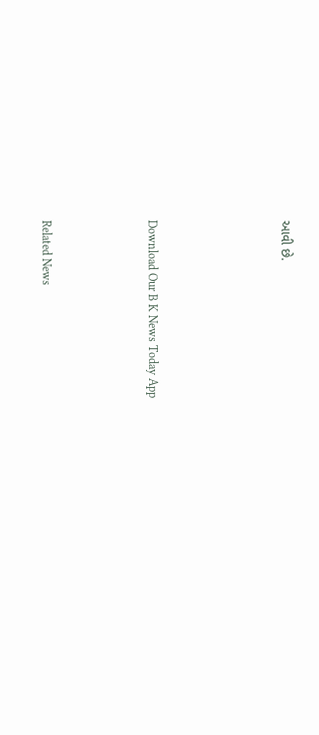આવી છે.




Download Our B K News Today App



Related News